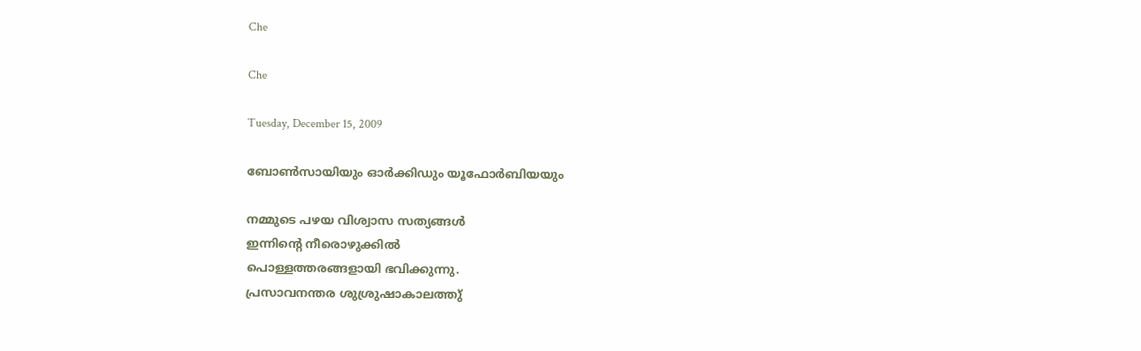Che

Che

Tuesday, December 15, 2009

ബോണ്‍സായിയും ഓര്‍ക്കിഡും യൂഫോര്‍ബിയയും

നമ്മുടെ പഴയ വിശ്വാസ സത്യങ്ങള്‍
ഇന്നിന്റെ നീരൊഴുക്കില്‍
പൊള്ളത്തരങ്ങളായി ഭവിക്കുന്നു.
പ്രസാവനന്തര ശുശ്രുഷാകാലത്തു്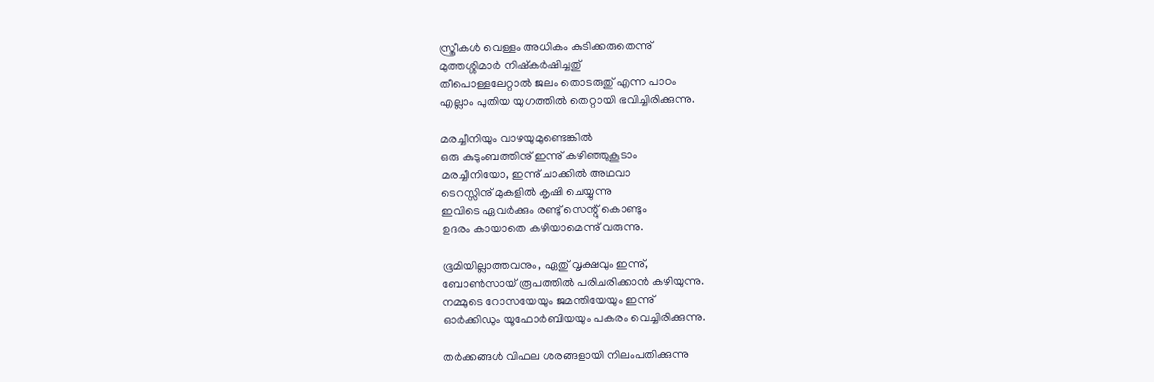സ്ത്രീകള്‍ വെള്ളം അധികം കുടിക്കരുതെന്നു്
മുത്തശ്ശിമാര്‍ നിഷ്കര്‍ഷിച്ചതു്
തീപൊള്ളലേറ്റാല്‍ ജലം തൊടരുതു് എന്ന പാഠം
എല്ലാം പുതിയ യുഗത്തില്‍ തെറ്റായി ഭവിച്ചിരിക്കുന്നു.

മരച്ചീനിയും വാഴയുമുണ്ടെങ്കില്‍
ഒരു കുടുംബത്തിനു് ഇന്നു് കഴിഞ്ഞുകൂടാം
മരച്ചീനിയോ, ഇന്നു് ചാക്കില്‍ അഥവാ
ടെറസ്സിനു് മുകളില്‍ കൃഷി ചെയ്യുന്നു
ഇവിടെ ഏവര്‍ക്കും രണ്ടു് സെന്റു് കൊണ്ടും
ഉദരം കായാതെ കഴിയാമെന്നു് വരുന്നു.

ഭൂമിയില്ലാത്തവനും, ഏതു് വൃക്ഷവും ഇന്നു്,
ബോണ്‍സായ് രൂപത്തില്‍ പരിചരിക്കാന്‍ കഴിയുന്നു.
നമ്മുടെ റോസയേയും ജമന്തിയേയും ഇന്നു്
ഓര്‍ക്കിഡും യൂഫോര്‍ബിയയും പകരം വെച്ചിരിക്കുന്നു.

തര്‍ക്കങ്ങള്‍ വിഫല ശരങ്ങളായി നിലംപതിക്കുന്നു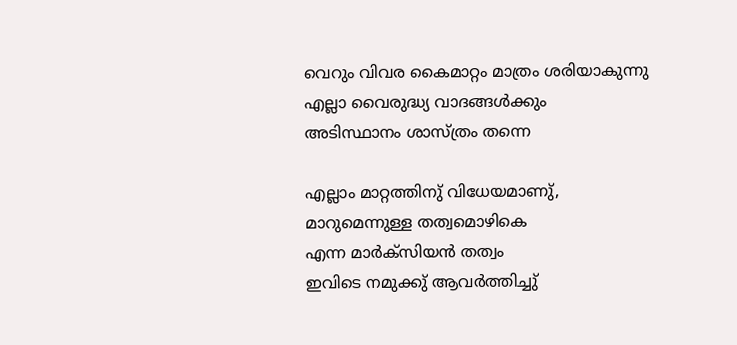വെറും വിവര കൈമാറ്റം മാത്രം ശരിയാകുന്നു
എല്ലാ വൈരുദ്ധ്യ വാദങ്ങള്‍ക്കും
അടിസ്ഥാനം ശാസ്ത്രം തന്നെ

എല്ലാം മാറ്റത്തിനു് വിധേയമാണു്,
മാറുമെന്നുള്ള തത്വമൊഴികെ
എന്ന മാര്‍ക്സിയന്‍ തത്വം
ഇവിടെ നമുക്കു് ആവര്‍ത്തിച്ചു്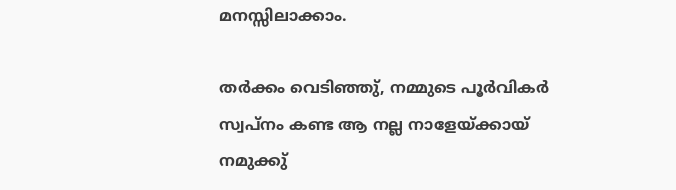മനസ്സിലാക്കാം.

തര്‍ക്കം വെടിഞ്ഞു്, നമ്മുടെ പൂര്‍വികര്‍
സ്വപ്നം കണ്ട ആ നല്ല നാളേയ്ക്കായ്
നമുക്കു്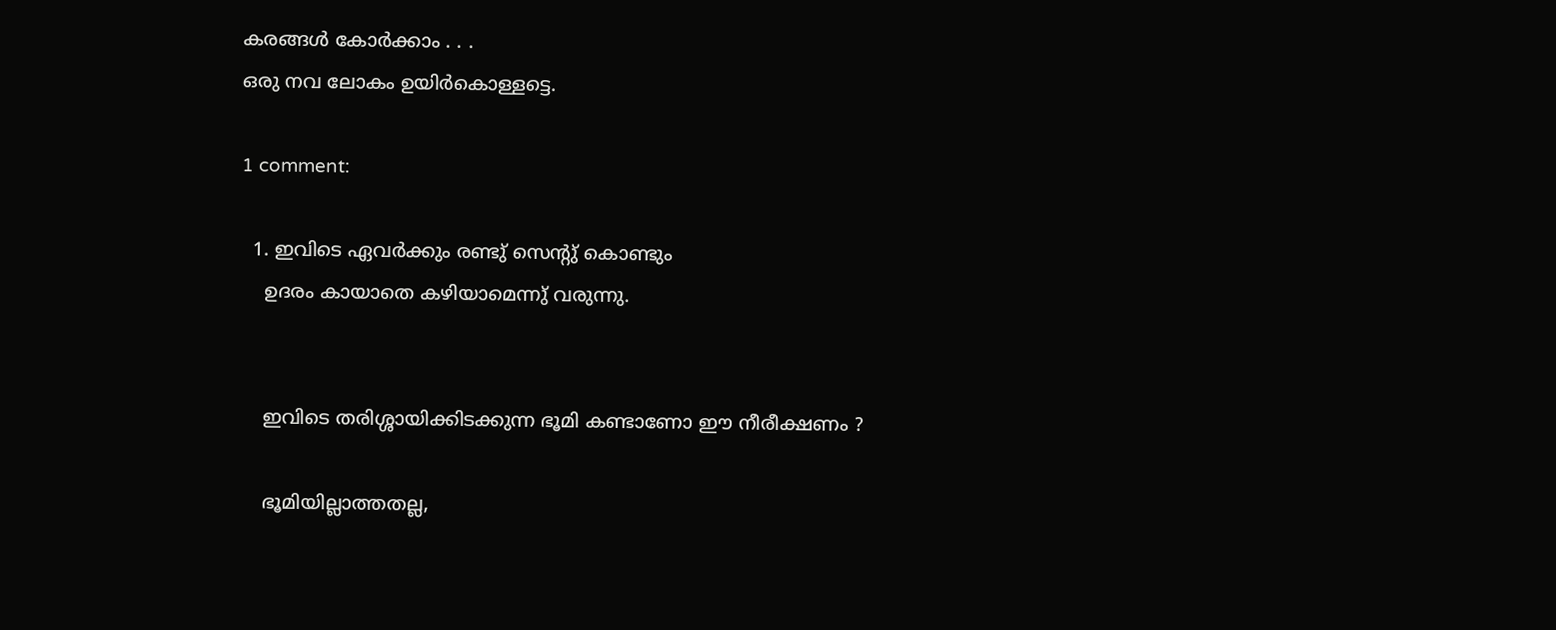കരങ്ങള്‍ കോര്‍ക്കാം . . .
ഒരു നവ ലോകം ഉയിര്‍കൊള്ളട്ടെ.

1 comment:

  1. ഇവിടെ ഏവര്‍ക്കും രണ്ടു് സെന്റു് കൊണ്ടും
    ഉദരം കായാതെ കഴിയാമെന്നു് വരുന്നു.


    ഇവിടെ തരിശ്ശായിക്കിടക്കുന്ന ഭൂമി കണ്ടാണോ ഈ നീരീക്ഷണം ?

    ഭൂമിയില്ലാത്തതല്ല,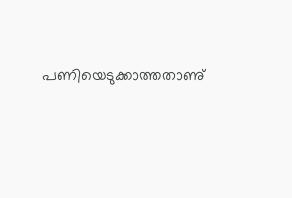പണിയെടുക്കാത്തതാണു്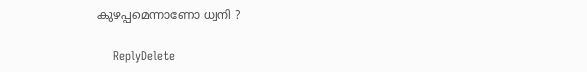കുഴപ്പമെന്നാണോ ധ്വനി ?

    ReplyDelete